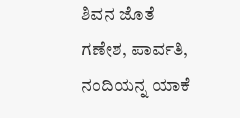ಶಿವನ ಜೊತೆ ಗಣೇಶ, ಪಾರ್ವತಿ, ನಂದಿಯನ್ನ ಯಾಕೆ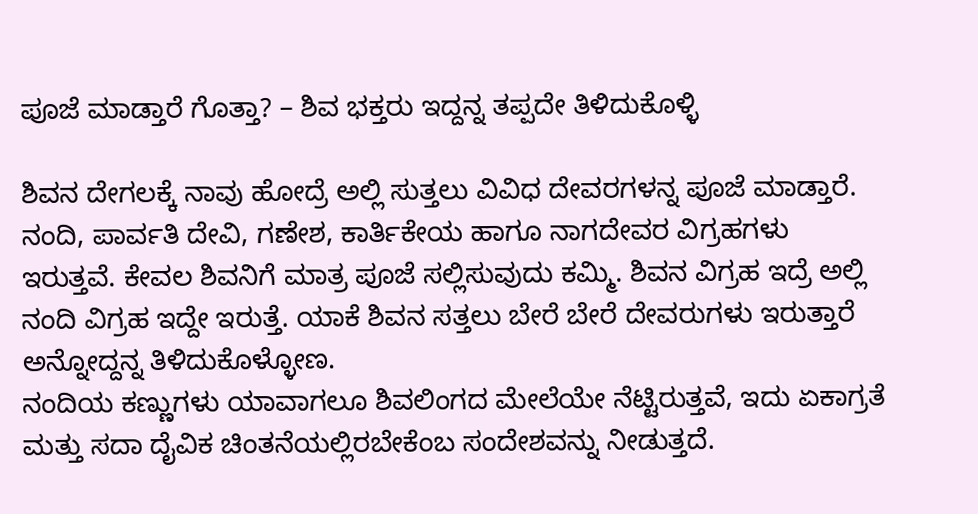ಪೂಜೆ ಮಾಡ್ತಾರೆ ಗೊತ್ತಾ? – ಶಿವ ಭಕ್ತರು ಇದ್ದನ್ನ ತಪ್ಪದೇ ತಿಳಿದುಕೊಳ್ಳಿ

ಶಿವನ ದೇಗಲಕ್ಕೆ ನಾವು ಹೋದ್ರೆ ಅಲ್ಲಿ ಸುತ್ತಲು ವಿವಿಧ ದೇವರಗಳನ್ನ ಪೂಜೆ ಮಾಡ್ತಾರೆ. ನಂದಿ, ಪಾರ್ವತಿ ದೇವಿ, ಗಣೇಶ, ಕಾರ್ತಿಕೇಯ ಹಾಗೂ ನಾಗದೇವರ ವಿಗ್ರಹಗಳು ಇರುತ್ತವೆ. ಕೇವಲ ಶಿವನಿಗೆ ಮಾತ್ರ ಪೂಜೆ ಸಲ್ಲಿಸುವುದು ಕಮ್ಮಿ. ಶಿವನ ವಿಗ್ರಹ ಇದ್ರೆ ಅಲ್ಲಿ ನಂದಿ ವಿಗ್ರಹ ಇದ್ದೇ ಇರುತ್ತೆ. ಯಾಕೆ ಶಿವನ ಸತ್ತಲು ಬೇರೆ ಬೇರೆ ದೇವರುಗಳು ಇರುತ್ತಾರೆ ಅನ್ನೋದ್ದನ್ನ ತಿಳಿದುಕೊಳ್ಳೋಣ.
ನಂದಿಯ ಕಣ್ಣುಗಳು ಯಾವಾಗಲೂ ಶಿವಲಿಂಗದ ಮೇಲೆಯೇ ನೆಟ್ಟಿರುತ್ತವೆ, ಇದು ಏಕಾಗ್ರತೆ ಮತ್ತು ಸದಾ ದೈವಿಕ ಚಿಂತನೆಯಲ್ಲಿರಬೇಕೆಂಬ ಸಂದೇಶವನ್ನು ನೀಡುತ್ತದೆ.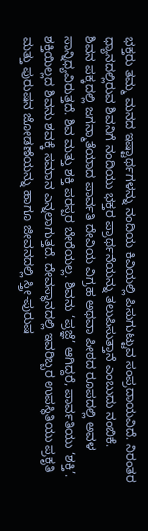ಭಕ್ತರು ತಮ್ಮ ಮನದ ಇಷ್ಟಾರ್ಥಗಳನ್ನು ನಂದಿಯ ಕಿವಿಯಲ್ಲಿ ಪಿಸುಗುಟ್ಟುವ ಸಂಪ್ರದಾಯವಿದೆ. ನಿರಂತರ ಧ್ಯಾನದಲ್ಲಿರುವ ಶಿವನಿಗೆ ನಂದಿಯು ಭಕ್ತರ ಪ್ರಾರ್ಥನೆಯನ್ನು ತಲುಪಿಸುತ್ತಾನೆ ಎಂಬುದು ನಂಬಿಕೆ.
ಶಿವನ ಪಕ್ಕದಲ್ಲಿ ಜಗನ್ಮಾತೆಯಾದ ಪಾರ್ವತಿ ದೇವಿಯ ವಿಗ್ರಹ ಅಥವಾ ಪೀಠದ ರೂಪದಲ್ಲಿ ಅವಳ ಸಾನ್ನಿಧ್ಯವಿರುತ್ತದೆ. ಶಿವ ಮತ್ತು ಶಕ್ತಿ ಪರಸ್ಪರ ಬೇರೆಯಲ್ಲ. ಶಿವನು ‘ಪ್ರಜ್ಞೆ’ ಆಗಿದ್ದರೆ, ಪಾರ್ವತಿಯು ‘ಶಕ್ತಿ’. ಶಕ್ತಿಯಿಲ್ಲದ ಶಿವನು ಶವಕ್ಕೆ ಸಮಾನ ಎನ್ನಲಾಗುತ್ತದೆ. ದೇವಸ್ಥಾನದಲ್ಲಿ ಇವರಿಬ್ಬರ ಉಪಸ್ಥಿತಿಯು ಪ್ರಕೃತಿ ಮತ್ತು ಪುರುಷನ ಜೋಡಣೆಯನ್ನು ಹಾಗೂ ಜೀವನದಲ್ಲಿ ಸ್ತ್ರೀ-ಪುರುಷ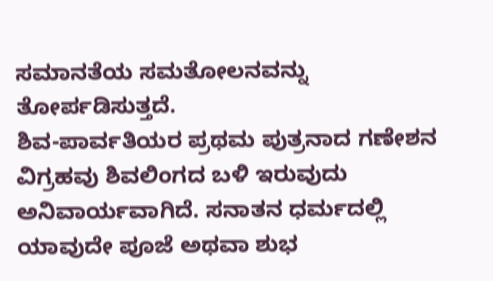ಸಮಾನತೆಯ ಸಮತೋಲನವನ್ನು ತೋರ್ಪಡಿಸುತ್ತದೆ.
ಶಿವ-ಪಾರ್ವತಿಯರ ಪ್ರಥಮ ಪುತ್ರನಾದ ಗಣೇಶನ ವಿಗ್ರಹವು ಶಿವಲಿಂಗದ ಬಳಿ ಇರುವುದು ಅನಿವಾರ್ಯವಾಗಿದೆ. ಸನಾತನ ಧರ್ಮದಲ್ಲಿ ಯಾವುದೇ ಪೂಜೆ ಅಥವಾ ಶುಭ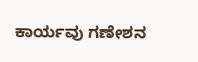ಕಾರ್ಯವು ಗಣೇಶನ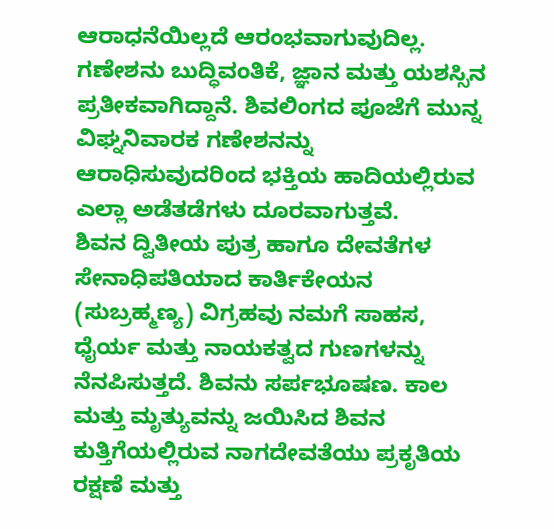ಆರಾಧನೆಯಿಲ್ಲದೆ ಆರಂಭವಾಗುವುದಿಲ್ಲ. ಗಣೇಶನು ಬುದ್ಧಿವಂತಿಕೆ, ಜ್ಞಾನ ಮತ್ತು ಯಶಸ್ಸಿನ ಪ್ರತೀಕವಾಗಿದ್ದಾನೆ. ಶಿವಲಿಂಗದ ಪೂಜೆಗೆ ಮುನ್ನ ವಿಘ್ನನಿವಾರಕ ಗಣೇಶನನ್ನು ಆರಾಧಿಸುವುದರಿಂದ ಭಕ್ತಿಯ ಹಾದಿಯಲ್ಲಿರುವ ಎಲ್ಲಾ ಅಡೆತಡೆಗಳು ದೂರವಾಗುತ್ತವೆ.
ಶಿವನ ದ್ವಿತೀಯ ಪುತ್ರ ಹಾಗೂ ದೇವತೆಗಳ ಸೇನಾಧಿಪತಿಯಾದ ಕಾರ್ತಿಕೇಯನ (ಸುಬ್ರಹ್ಮಣ್ಯ) ವಿಗ್ರಹವು ನಮಗೆ ಸಾಹಸ, ಧೈರ್ಯ ಮತ್ತು ನಾಯಕತ್ವದ ಗುಣಗಳನ್ನು ನೆನಪಿಸುತ್ತದೆ. ಶಿವನು ಸರ್ಪಭೂಷಣ. ಕಾಲ ಮತ್ತು ಮೃತ್ಯುವನ್ನು ಜಯಿಸಿದ ಶಿವನ ಕುತ್ತಿಗೆಯಲ್ಲಿರುವ ನಾಗದೇವತೆಯು ಪ್ರಕೃತಿಯ ರಕ್ಷಣೆ ಮತ್ತು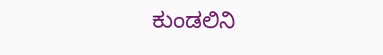ಕುಂಡಲಿನಿ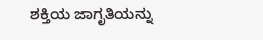ಶಕ್ತಿಯ ಜಾಗೃತಿಯನ್ನು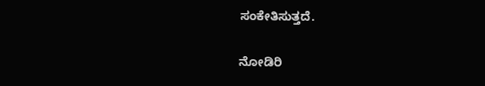ಸಂಕೇತಿಸುತ್ತದೆ.

ನೋಡಿರಿ